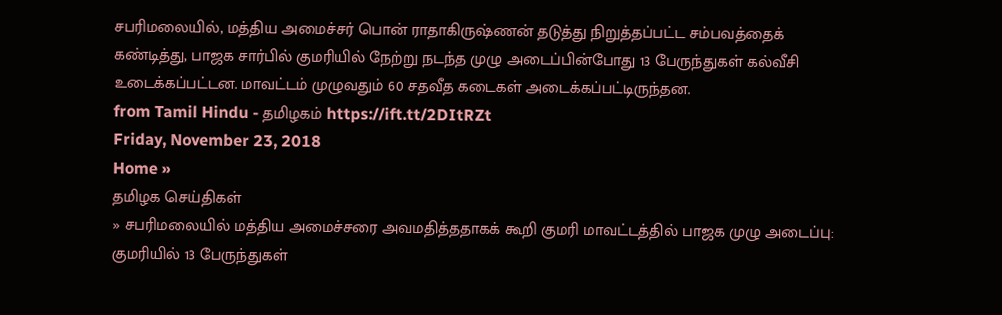சபரிமலையில், மத்திய அமைச்சர் பொன் ராதாகிருஷ்ணன் தடுத்து நிறுத்தப்பட்ட சம்பவத்தைக் கண்டித்து, பாஜக சார்பில் குமரியில் நேற்று நடந்த முழு அடைப்பின்போது 13 பேருந்துகள் கல்வீசி உடைக்கப்பட்டன. மாவட்டம் முழுவதும் 60 சதவீத கடைகள் அடைக்கப்பட்டிருந்தன.
from Tamil Hindu - தமிழகம் https://ift.tt/2DItRZt
Friday, November 23, 2018
Home »
தமிழக செய்திகள்
» சபரிமலையில் மத்திய அமைச்சரை அவமதித்ததாகக் கூறி குமரி மாவட்டத்தில் பாஜக முழு அடைப்பு: குமரியில் 13 பேருந்துகள்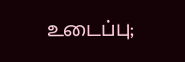உடைப்பு;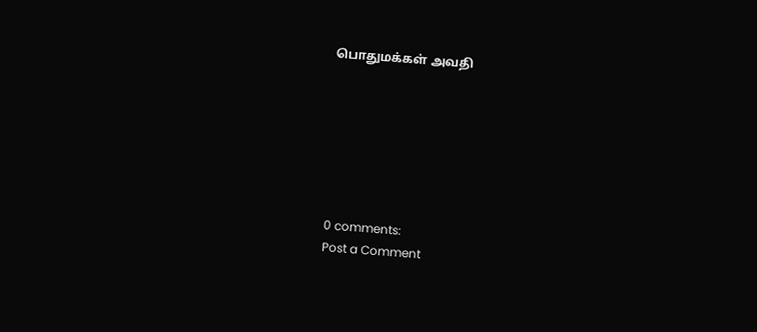பொதுமக்கள் அவதி







0 comments:
Post a Comment